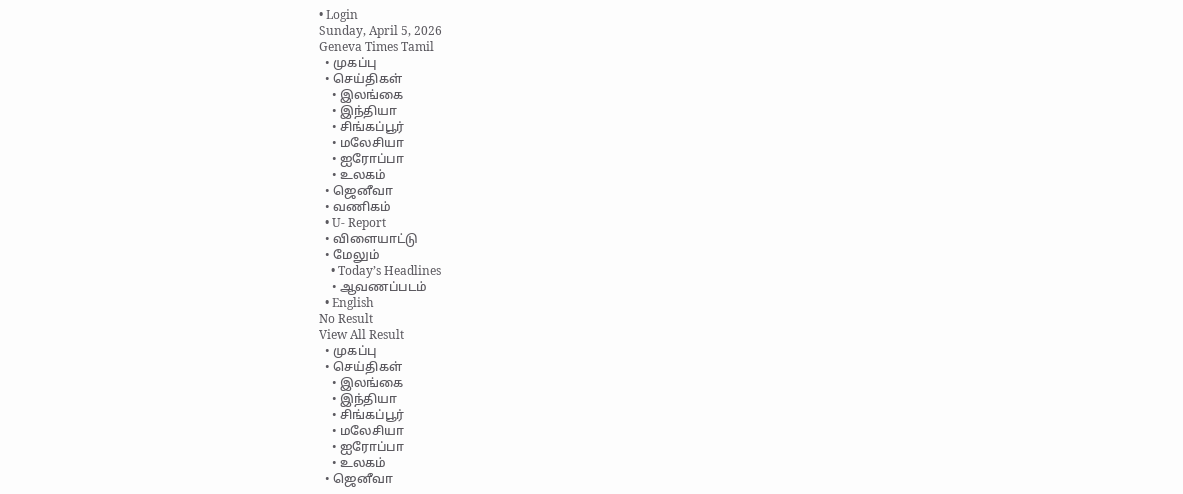• Login
Sunday, April 5, 2026
Geneva Times Tamil
  • முகப்பு
  • செய்திகள்
    • இலங்கை
    • இந்தியா
    • சிங்கப்பூர்
    • மலேசியா
    • ஐரோப்பா
    • உலகம்
  • ஜெனீவா
  • வணிகம்
  • U- Report
  • விளையாட்டு
  • மேலும்
    • Today’s Headlines
    • ஆவணப்படம்
  • English
No Result
View All Result
  • முகப்பு
  • செய்திகள்
    • இலங்கை
    • இந்தியா
    • சிங்கப்பூர்
    • மலேசியா
    • ஐரோப்பா
    • உலகம்
  • ஜெனீவா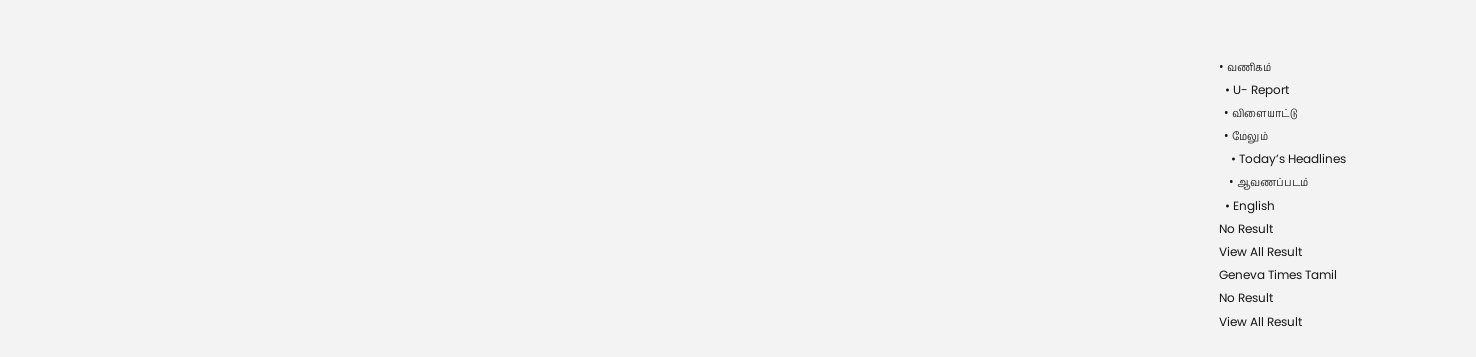• வணிகம்
  • U- Report
  • விளையாட்டு
  • மேலும்
    • Today’s Headlines
    • ஆவணப்படம்
  • English
No Result
View All Result
Geneva Times Tamil
No Result
View All Result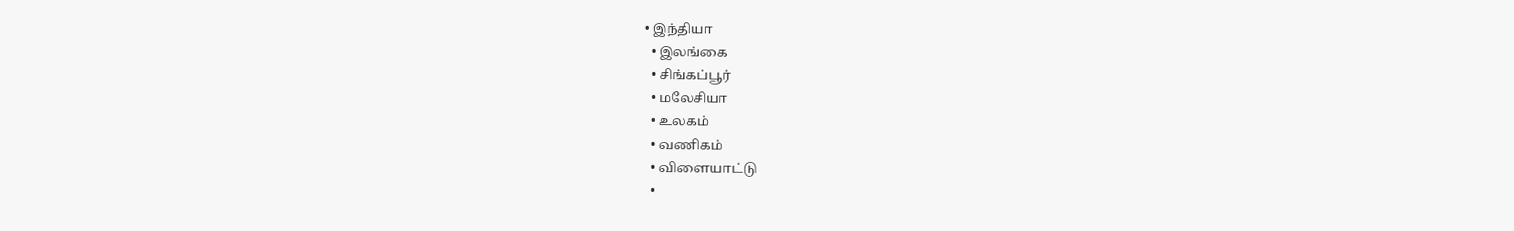• இந்தியா
  • இலங்கை
  • சிங்கப்பூர்
  • மலேசியா
  • உலகம்
  • வணிகம்
  • விளையாட்டு
  •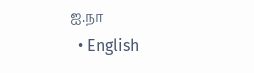ஐ.நா
  • English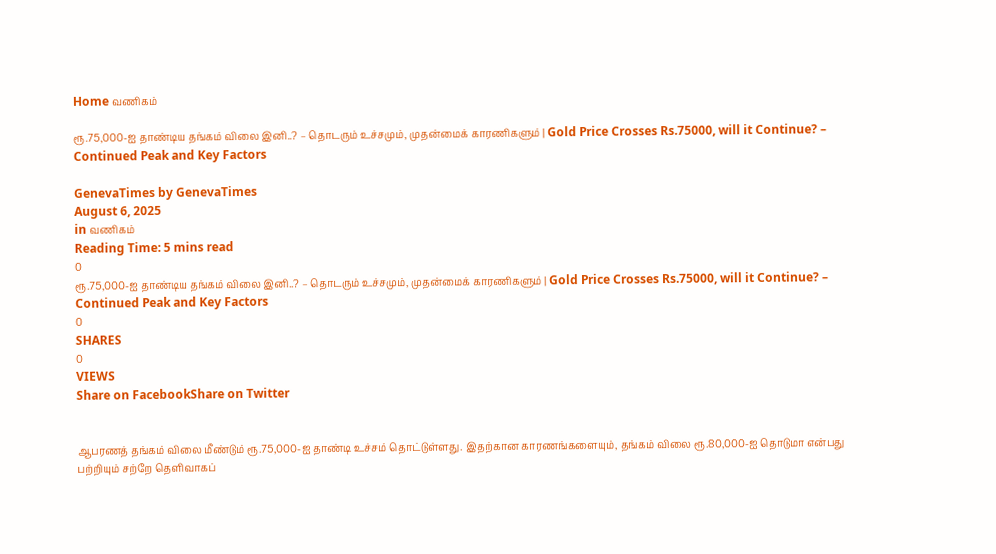Home வணிகம்

ரூ.75,000-ஐ தாண்டிய தங்கம் விலை இனி..? – தொடரும் உச்சமும், முதன்மைக் காரணிகளும் | Gold Price Crosses Rs.75000, will it Continue? – Continued Peak and Key Factors

GenevaTimes by GenevaTimes
August 6, 2025
in வணிகம்
Reading Time: 5 mins read
0
ரூ.75,000-ஐ தாண்டிய தங்கம் விலை இனி..? – தொடரும் உச்சமும், முதன்மைக் காரணிகளும் | Gold Price Crosses Rs.75000, will it Continue? – Continued Peak and Key Factors
0
SHARES
0
VIEWS
Share on FacebookShare on Twitter


ஆபரணத் தங்கம் விலை மீண்டும் ரூ.75,000-ஐ தாண்டி உச்சம் தொட்டுள்ளது. இதற்கான காரணங்களையும், தங்கம் விலை ரூ.80,000-ஐ தொடுமா என்பது பற்றியும் சற்றே தெளிவாகப்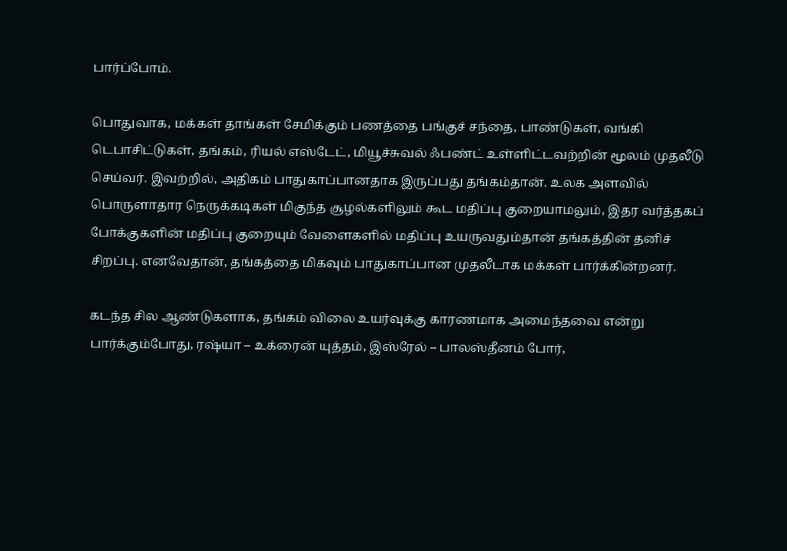பார்ப்போம்.

பொதுவாக, மக்கள் தாங்கள் சேமிக்கும் பணத்தை பங்குச் சந்தை, பாண்டுகள், வங்கி டெபாசிட்டுகள், தங்கம், ரியல் எஸ்டேட், மியூச்சுவல் ஃபண்ட் உள்ளிட்டவற்றின் மூலம் முதலீடு செய்வர். இவற்றில், அதிகம் பாதுகாப்பானதாக இருப்பது தங்கம்தான். உலக அளவில் பொருளாதார நெருக்கடிகள் மிகுந்த சூழல்களிலும் கூட மதிப்பு குறையாமலும், இதர வர்த்தகப் போக்குகளின் மதிப்பு குறையும் வேளைகளில் மதிப்பு உயருவதும்தான் தங்கத்தின் தனிச் சிறப்பு. எனவேதான், தங்கத்தை மிகவும் பாதுகாப்பான முதலீடாக மக்கள் பார்க்கின்றனர்.

கடந்த சில ஆண்டுகளாக, தங்கம் விலை உயர்வுக்கு காரணமாக அமைந்தவை என்று பார்க்கும்போது, ரஷ்யா – உக்ரைன் யுத்தம், இஸ்ரேல் – பாலஸ்தீனம் போர்,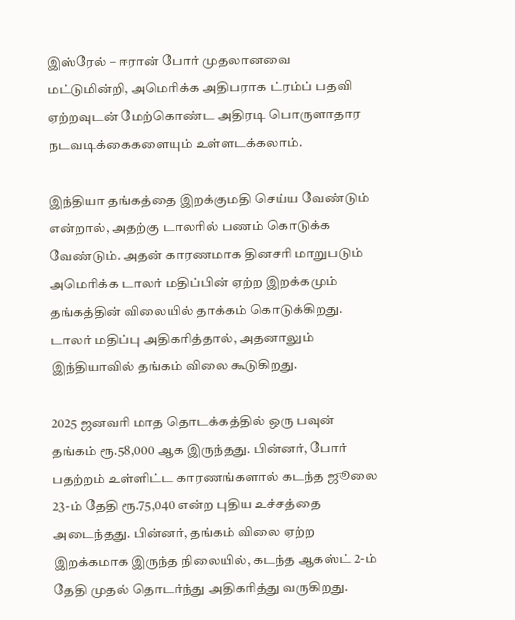இஸ்ரேல் – ஈரான் போர் முதலானவை மட்டுமின்றி, அமெரிக்க அதிபராக ட்ரம்ப் பதவி ஏற்றவுடன் மேற்கொண்ட அதிரடி பொருளாதார நடவடிக்கைகளையும் உள்ளடக்கலாம்.

இந்தியா தங்கத்தை இறக்குமதி செய்ய வேண்டும் என்றால், அதற்கு டாலரில் பணம் கொடுக்க வேண்டும். அதன் காரணமாக தினசரி மாறுபடும் அமெரிக்க டாலர் மதிப்பின் ஏற்ற இறக்கமும் தங்கத்தின் விலையில் தாக்கம் கொடுக்கிறது. டாலர் மதிப்பு அதிகரித்தால், அதனாலும் இந்தியாவில் தங்கம் விலை கூடுகிறது.

2025 ஜனவரி மாத தொடக்கத்தில் ஒரு பவுன் தங்கம் ரூ.58,000 ஆக இருந்தது. பின்னர், போர் பதற்றம் உள்ளிட்ட காரணங்களால் கடந்த ஜூலை 23-ம் தேதி ரூ.75,040 என்ற புதிய உச்சத்தை அடைந்தது. பின்னர், தங்கம் விலை ஏற்ற இறக்கமாக இருந்த நிலையில், கடந்த ஆகஸ்ட் 2-ம் தேதி முதல் தொடர்ந்து அதிகரித்து வருகிறது.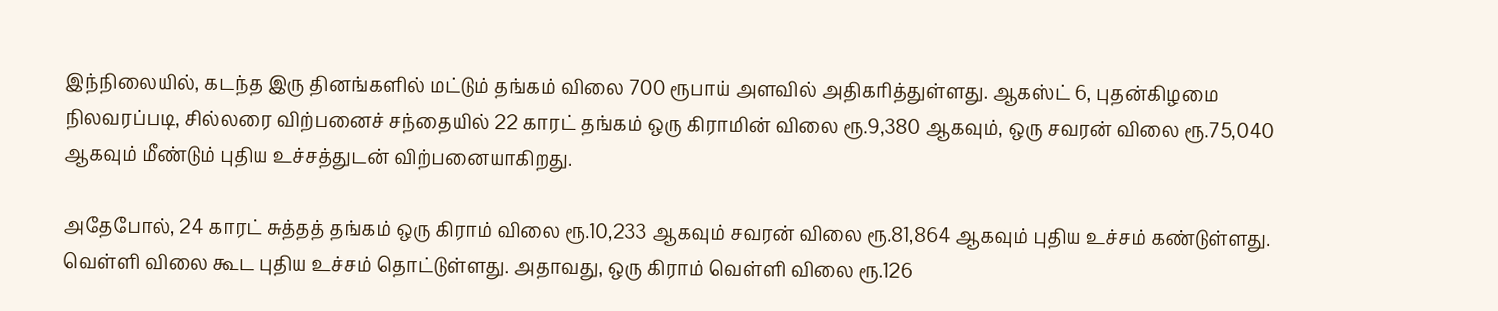இந்நிலையில், கடந்த இரு தினங்களில் மட்டும் தங்கம் விலை 700 ரூபாய் அளவில் அதிகரித்துள்ளது. ஆகஸ்ட் 6, புதன்கிழமை நிலவரப்படி, சில்லரை விற்பனைச் சந்தையில் 22 காரட் தங்கம் ஒரு கிராமின் விலை ரூ.9,380 ஆகவும், ஒரு சவரன் விலை ரூ.75,040 ஆகவும் மீண்டும் புதிய உச்சத்துடன் விற்பனையாகிறது.

அதேபோல், 24 காரட் சுத்தத் தங்கம் ஒரு கிராம் விலை ரூ.10,233 ஆகவும் சவரன் விலை ரூ.81,864 ஆகவும் புதிய உச்சம் கண்டுள்ளது. வெள்ளி விலை கூட புதிய உச்சம் தொட்டுள்ளது. அதாவது, ஒரு கிராம் வெள்ளி விலை ரூ.126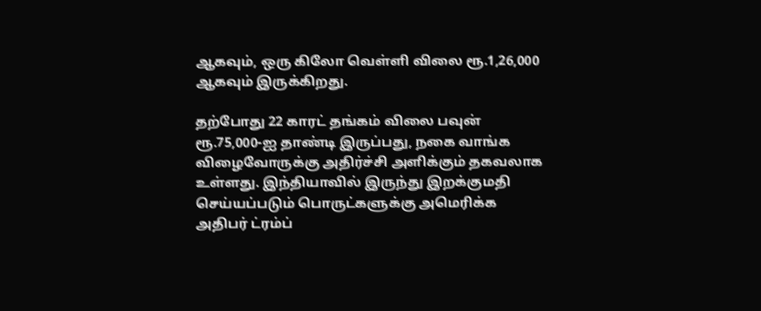ஆகவும், ஒரு கிலோ வெள்ளி விலை ரூ.1,26,000 ஆகவும் இருக்கிறது.

தற்போது 22 காரட் தங்கம் விலை பவுன் ரூ.75,000-ஐ தாண்டி இருப்பது, நகை வாங்க விழைவோருக்கு அதிர்ச்சி அளிக்கும் தகவலாக உள்ளது. இந்தியாவில் இருந்து இறக்குமதி செய்யப்படும் பொருட்களுக்கு அமெரிக்க அதிபர் ட்ரம்ப்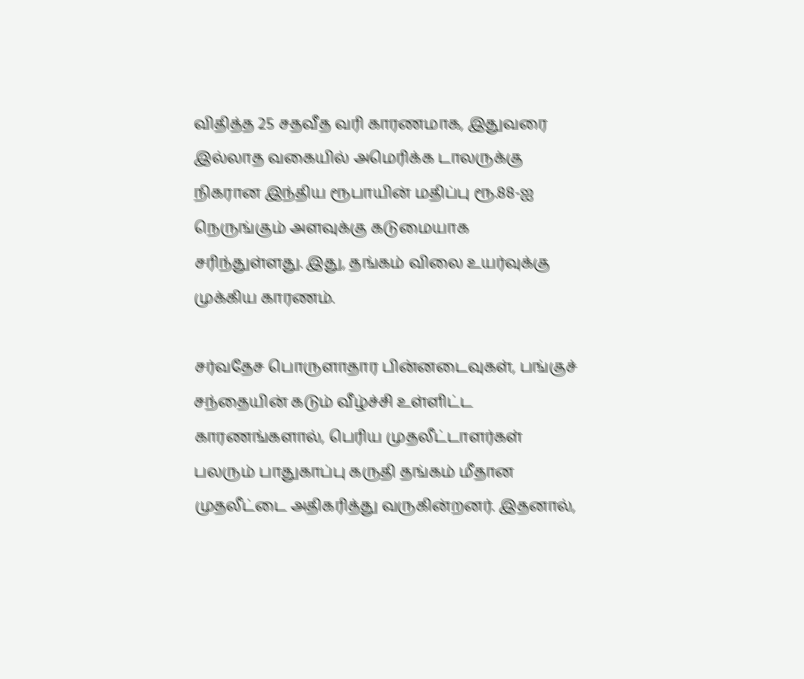விதித்த 25 சதவீத வரி காரணமாக, இதுவரை இல்லாத வகையில் அமெரிக்க டாலருக்கு நிகரான இந்திய ரூபாயின் மதிப்பு ரூ.88-ஐ நெருங்கும் அளவுக்கு கடுமையாக சரிந்துள்ளது. இது, தங்கம் விலை உயர்வுக்கு முக்கிய காரணம்.

சர்வதேச பொருளாதார பின்னடைவுகள், பங்குச் சந்தையின் கடும் வீழ்ச்சி உள்ளிட்ட காரணங்களால், பெரிய முதலீட்டாளர்கள் பலரும் பாதுகாப்பு கருதி தங்கம் மீதான முதலீட்டை அதிகரித்து வருகின்றனர். இதனால்,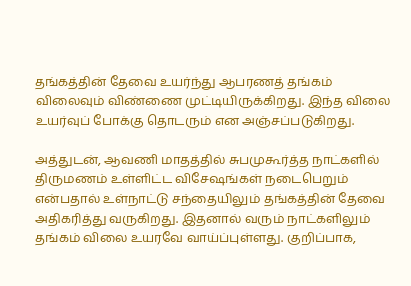தங்கத்தின் தேவை உயர்ந்து ஆபரணத் தங்கம் விலைவும் விண்ணை முட்டியிருக்கிறது. இந்த விலை உயர்வுப் போக்கு தொடரும் என அஞ்சப்படுகிறது.

அத்துடன், ஆவணி மாதத்தில் சுபமுகூர்த்த நாட்களில் திருமணம் உள்ளிட்ட விசேஷங்கள் நடைபெறும் என்பதால் உள்நாட்டு சந்தையிலும் தங்கத்தின் தேவை அதிகரித்து வருகிறது. இதனால் வரும் நாட்களிலும் தங்கம் விலை உயரவே வாய்ப்புள்ளது. குறிப்பாக,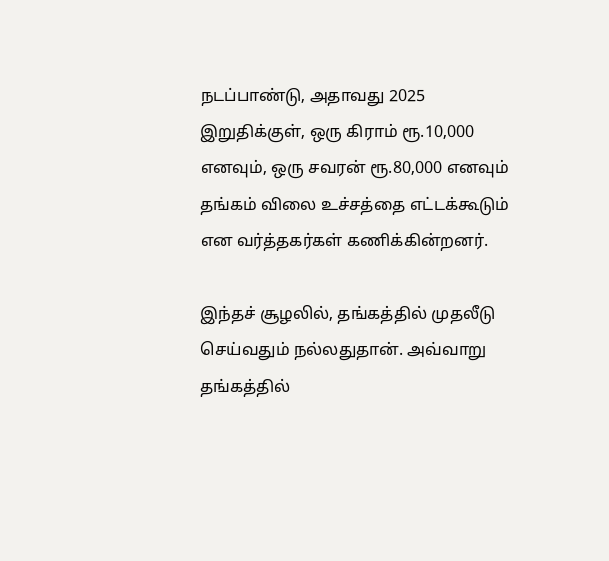நடப்பாண்டு, அதாவது 2025 இறுதிக்குள், ஒரு கிராம் ரூ.10,000 எனவும், ஒரு சவரன் ரூ.80,000 எனவும் தங்கம் விலை உச்சத்தை எட்டக்கூடும் என வர்த்தகர்கள் கணிக்கின்றனர்.

இந்தச் சூழலில், தங்கத்தில் முதலீடு செய்வதும் நல்லதுதான். அவ்வாறு தங்கத்தில்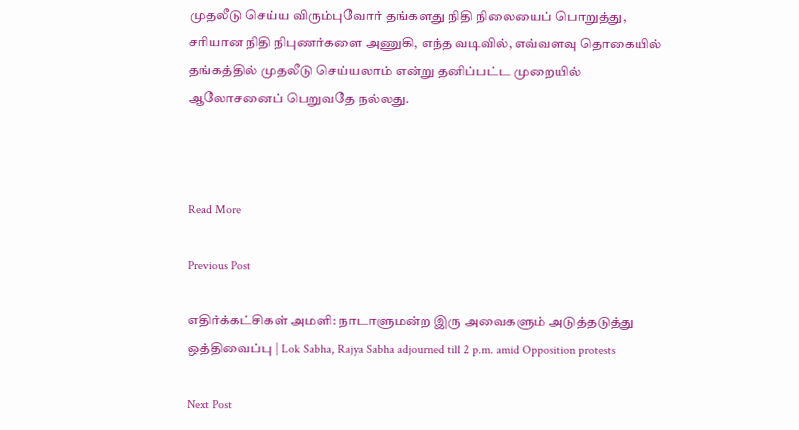முதலீடு செய்ய விரும்புவோர் தங்களது நிதி நிலையைப் பொறுத்து, சரியான நிதி நிபுணர்களை அணுகி, எந்த வடிவில், எவ்வளவு தொகையில் தங்கத்தில் முதலீடு செய்யலாம் என்று தனிப்பட்ட முறையில் ஆலோசனைப் பெறுவதே நல்லது.



Read More

Previous Post

எதிர்க்கட்சிகள் அமளி: நாடாளுமன்ற இரு அவைகளும் அடுத்தடுத்து ஒத்திவைப்பு | Lok Sabha, Rajya Sabha adjourned till 2 p.m. amid Opposition protests

Next Post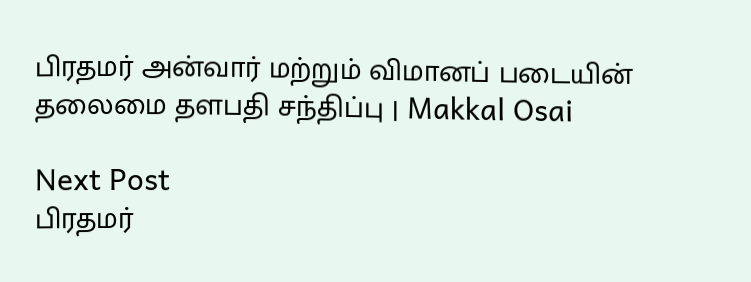பிரதமர் அன்வார் மற்றும் விமானப் படையின் தலைமை தளபதி சந்திப்பு | Makkal Osai

Next Post
பிரதமர்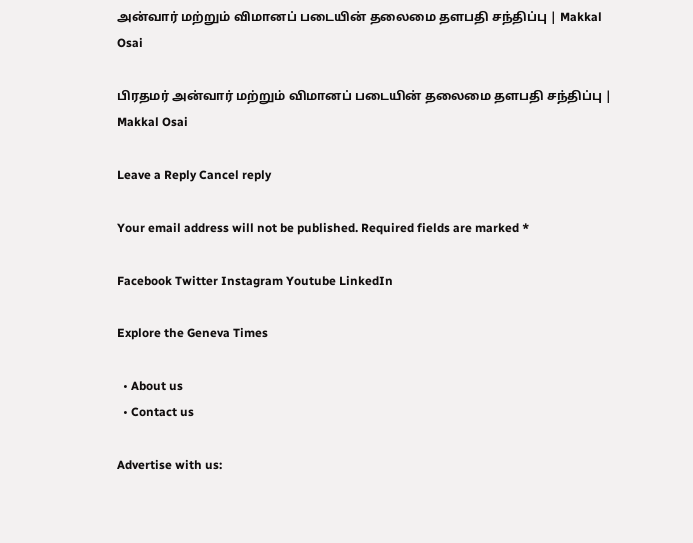அன்வார் மற்றும் விமானப் படையின் தலைமை தளபதி சந்திப்பு | Makkal Osai

பிரதமர் அன்வார் மற்றும் விமானப் படையின் தலைமை தளபதி சந்திப்பு | Makkal Osai

Leave a Reply Cancel reply

Your email address will not be published. Required fields are marked *

Facebook Twitter Instagram Youtube LinkedIn

Explore the Geneva Times

  • About us
  • Contact us

Advertise with us: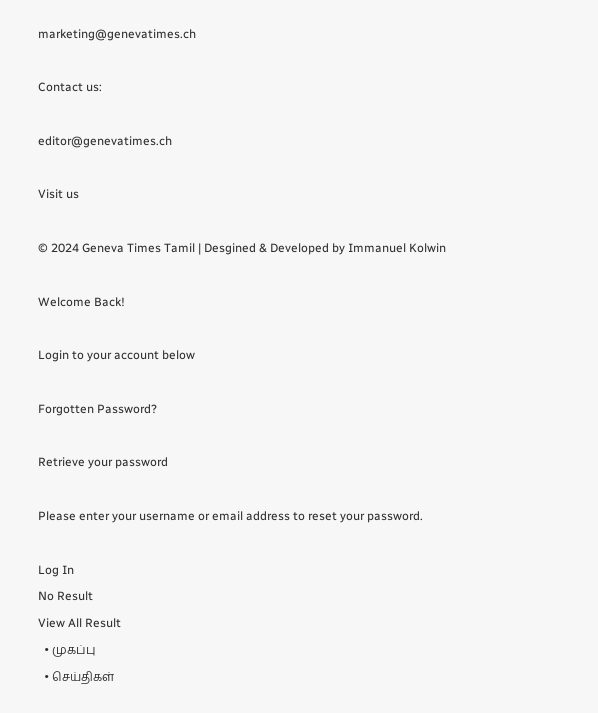marketing@genevatimes.ch

Contact us:

editor@genevatimes.ch

Visit us

© 2024 Geneva Times Tamil | Desgined & Developed by Immanuel Kolwin

Welcome Back!

Login to your account below

Forgotten Password?

Retrieve your password

Please enter your username or email address to reset your password.

Log In
No Result
View All Result
  • முகப்பு
  • செய்திகள்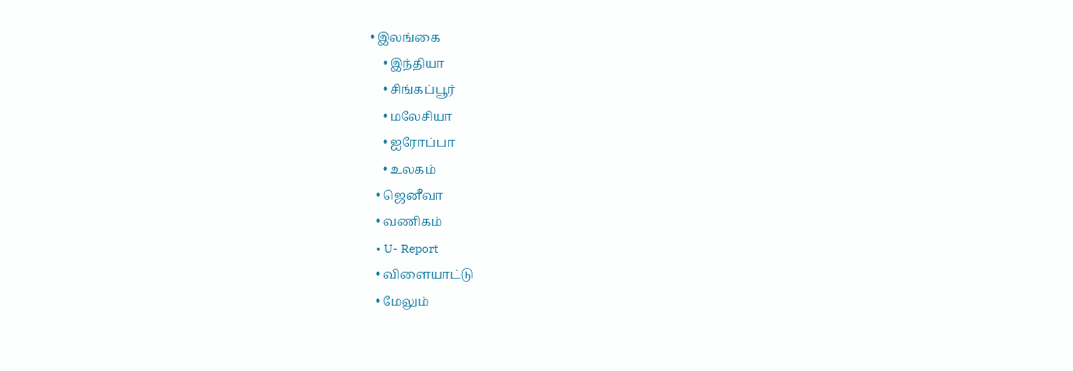• இலங்கை
    • இந்தியா
    • சிங்கப்பூர்
    • மலேசியா
    • ஐரோப்பா
    • உலகம்
  • ஜெனீவா
  • வணிகம்
  • U- Report
  • விளையாட்டு
  • மேலும்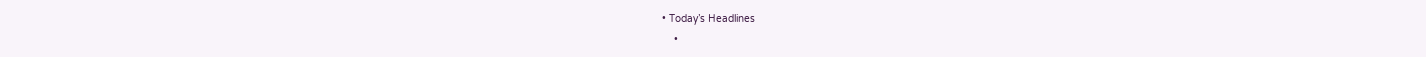• Today’s Headlines
    •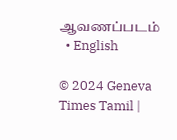ஆவணப்படம்
  • English

© 2024 Geneva Times Tamil |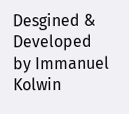Desgined & Developed by Immanuel Kolwin